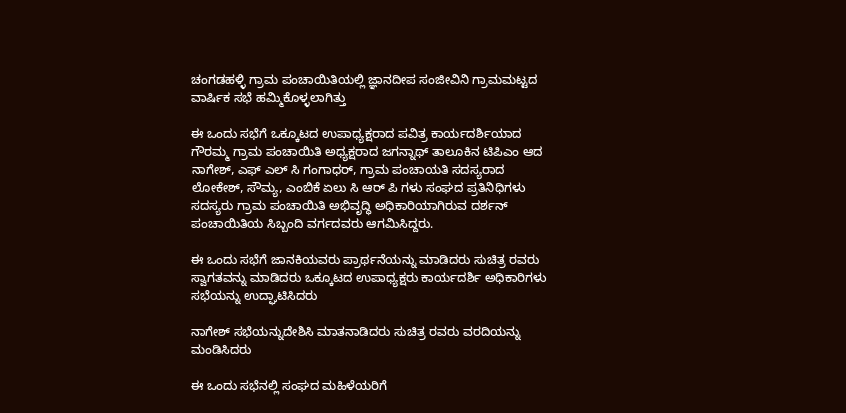ಚಂಗಡಹಳ್ಳಿ ಗ್ರಾಮ ಪಂಚಾಯಿತಿಯಲ್ಲಿ ಜ್ಞಾನದೀಪ ಸಂಜೀವಿನಿ ಗ್ರಾಮಮಟ್ಟದ ವಾರ್ಷಿಕ ಸಭೆ ಹಮ್ಮಿಕೊಳ್ಳಲಾಗಿತ್ತು

ಈ ಒಂದು ಸಭೆಗೆ ಒಕ್ಕೂಟದ ಉಪಾಧ್ಯಕ್ಷರಾದ ಪವಿತ್ರ ಕಾರ್ಯದರ್ಶಿಯಾದ ಗೌರಮ್ಮ ಗ್ರಾಮ ಪಂಚಾಯಿತಿ ಅಧ್ಯಕ್ಷರಾದ ಜಗನ್ನಾಥ್ ತಾಲೂಕಿನ ಟಿಪಿಎಂ ಆದ ನಾಗೇಶ್, ಎಫ್ ಎಲ್ ಸಿ ಗಂಗಾಧರ್, ಗ್ರಾಮ ಪಂಚಾಯತಿ ಸದಸ್ಯರಾದ ಲೋಕೇಶ್, ಸೌಮ್ಯ, ಎಂಬಿಕೆ ಏಲು ಸಿ ಆರ್ ಪಿ ಗಳು ಸಂಘದ ಪ್ರತಿನಿಧಿಗಳು ಸದಸ್ಯರು ಗ್ರಾಮ ಪಂಚಾಯಿತಿ ಅಭಿವೃದ್ಧಿ ಅಧಿಕಾರಿಯಾಗಿರುವ ದರ್ಶನ್ ಪಂಚಾಯಿತಿಯ ಸಿಬ್ಬಂದಿ ವರ್ಗದವರು ಆಗಮಿಸಿದ್ದರು.

ಈ ಒಂದು ಸಭೆಗೆ ಜಾನಕಿಯವರು ಪ್ರಾರ್ಥನೆಯನ್ನು ಮಾಡಿದರು ಸುಚಿತ್ರ ರವರು ಸ್ವಾಗತವನ್ನು ಮಾಡಿದರು ಒಕ್ಕೂಟದ ಉಪಾಧ್ಯಕ್ಷರು ಕಾರ್ಯದರ್ಶಿ ಅಧಿಕಾರಿಗಳು ಸಭೆಯನ್ನು ಉದ್ಘಾಟಿಸಿದರು

ನಾಗೇಶ್ ಸಭೆಯನ್ನುದೇಶಿಸಿ ಮಾತನಾಡಿದರು ಸುಚಿತ್ರ ರವರು ವರದಿಯನ್ನು ಮಂಡಿಸಿದರು

ಈ ಒಂದು ಸಭೆನಲ್ಲಿ ಸಂಘದ ಮಹಿಳೆಯರಿಗೆ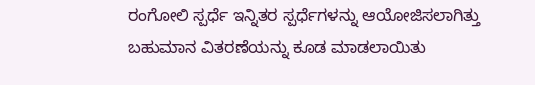ರಂಗೋಲಿ ಸ್ಪರ್ಧೆ ಇನ್ನಿತರ ಸ್ಪರ್ಧೆಗಳನ್ನು ಆಯೋಜಿಸಲಾಗಿತ್ತು ಬಹುಮಾನ ವಿತರಣೆಯನ್ನು ಕೂಡ ಮಾಡಲಾಯಿತು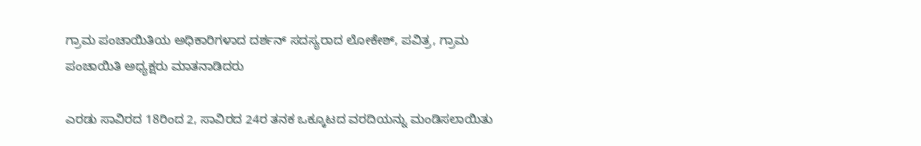ಗ್ರಾಮ ಪಂಚಾಯಿತಿಯ ಅಧಿಕಾರಿಗಳಾದ ದರ್ಶನ್ ಸದಸ್ಯರಾದ ಲೋಕೇಶ್, ಪವಿತ್ರ, ಗ್ರಾಮ ಪಂಚಾಯಿತಿ ಅಧ್ಯಕ್ಷರು ಮಾತನಾಡಿದರು

ಎರಡು ಸಾವಿರದ 18ರಿಂದ 2, ಸಾವಿರದ 24ರ ತನಕ ಒಕ್ಕೂಟದ ವರದಿಯನ್ನು ಮಂಡಿಸಲಾಯಿತು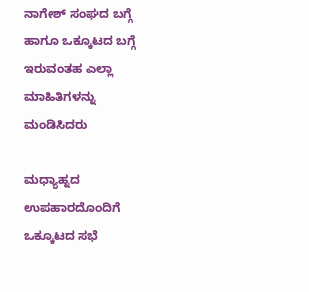ನಾಗೇಶ್ ಸಂಘದ ಬಗ್ಗೆ ಹಾಗೂ ಒಕ್ಕೂಟದ ಬಗ್ಗೆ ಇರುವಂತಹ ಎಲ್ಲಾ ಮಾಹಿತಿಗಳನ್ನು ಮಂಡಿಸಿದರು

ಮಧ್ಯಾಹ್ನದ ಉಪಹಾರದೊಂದಿಗೆ ಒಕ್ಕೂಟದ ಸಭೆ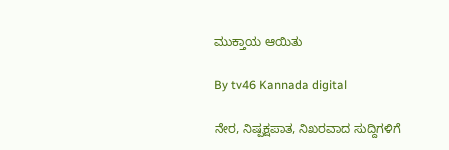ಮುಕ್ತಾಯ ಆಯಿತು

By tv46 Kannada digital

ನೇರ, ನಿಷ್ಪಕ್ಷಪಾತ, ನಿಖರವಾದ ಸುದ್ದಿಗಳಿಗೆ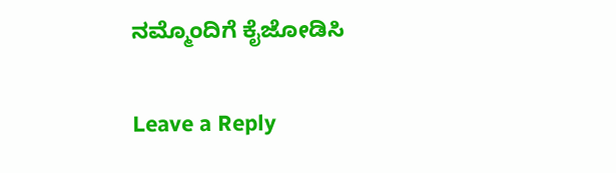ನಮ್ಮೊಂದಿಗೆ ಕೈಜೋಡಿಸಿ

Leave a Reply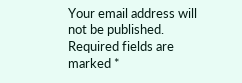Your email address will not be published. Required fields are marked *